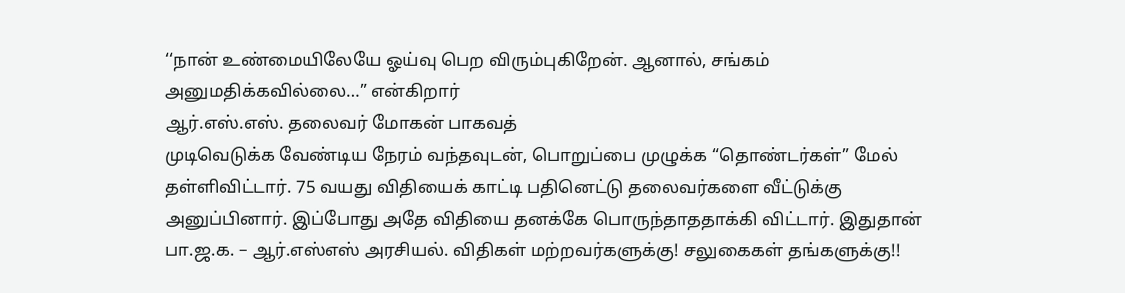‘‘நான் உண்மையிலேயே ஓய்வு பெற விரும்புகிறேன். ஆனால், சங்கம் அனுமதிக்கவில்லை…” என்கிறார்
ஆர்.எஸ்.எஸ். தலைவர் மோகன் பாகவத்
முடிவெடுக்க வேண்டிய நேரம் வந்தவுடன், பொறுப்பை முழுக்க “தொண்டர்கள்” மேல் தள்ளிவிட்டார். 75 வயது விதியைக் காட்டி பதினெட்டு தலைவர்களை வீட்டுக்கு அனுப்பினார். இப்போது அதே விதியை தனக்கே பொருந்தாததாக்கி விட்டார். இதுதான் பா.ஜ.க. – ஆர்.எஸ்எஸ் அரசியல். விதிகள் மற்றவர்களுக்கு! சலுகைகள் தங்களுக்கு!!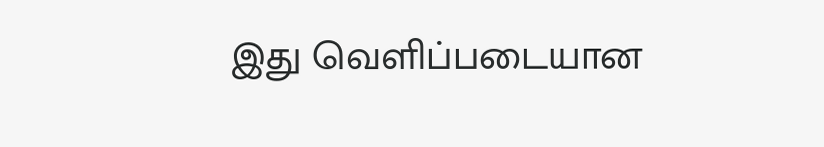இது வெளிப்படையான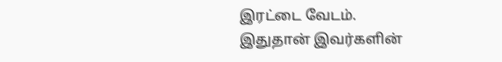இரட்டை வேடம்.
இதுதான் இவர்களின்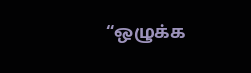“ஒழுக்க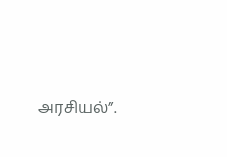அரசியல்”.